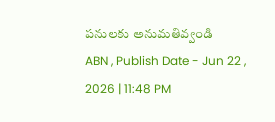పనులకు అనుమతివ్వండి
ABN , Publish Date - Jun 22 , 2026 | 11:48 PM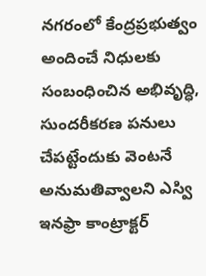నగరంలో కేంద్రప్రభుత్వం అందించే నిధులకు సంబంధించిన అభివృద్ధి, సుందరీకరణ పనులు చేపట్టేందుకు వెంటనే అనుమతివ్వాలని ఎస్వి ఇనఫ్రా కాంట్రాక్టర్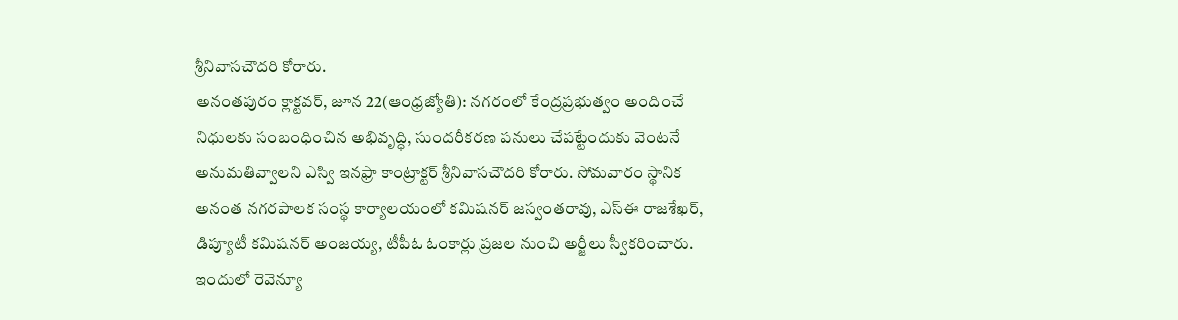శ్రీనివాసచౌదరి కోరారు.
అనంతపురం క్లాక్టవర్, జూన 22(ఆంధ్రజ్యోతి): నగరంలో కేంద్రప్రభుత్వం అందించే నిధులకు సంబంధించిన అభివృద్ధి, సుందరీకరణ పనులు చేపట్టేందుకు వెంటనే అనుమతివ్వాలని ఎస్వి ఇనఫ్రా కాంట్రాక్టర్ శ్రీనివాసచౌదరి కోరారు. సోమవారం స్థానిక అనంత నగరపాలక సంస్థ కార్యాలయంలో కమిషనర్ జస్వంతరావు, ఎస్ఈ రాజశేఖర్, డిప్యూటీ కమిషనర్ అంజయ్య, టీపీఓ ఓంకార్లు ప్రజల నుంచి అర్జీలు స్వీకరించారు. ఇందులో రెవెన్యూ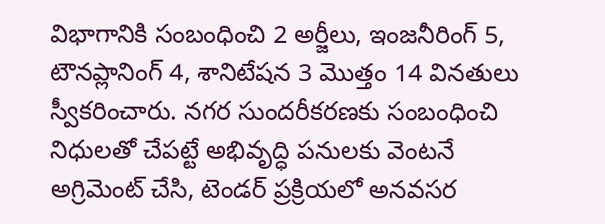విభాగానికి సంబంధించి 2 అర్జీలు, ఇంజనీరింగ్ 5, టౌనప్లానింగ్ 4, శానిటేషన 3 మొత్తం 14 వినతులు స్వీకరించారు. నగర సుందరీకరణకు సంబంధించి నిధులతో చేపట్టే అభివృద్ధి పనులకు వెంటనే అగ్రిమెంట్ చేసి, టెండర్ ప్రక్రియలో అనవసర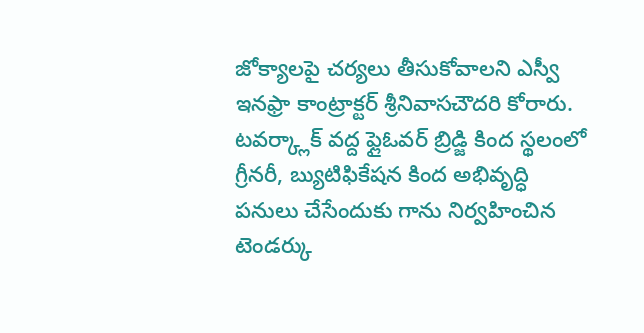జోక్యాలపై చర్యలు తీసుకోవాలని ఎస్వీ ఇనఫ్రా కాంట్రాక్టర్ శ్రీనివాసచౌదరి కోరారు. టవర్క్లాక్ వద్ద ఫ్లైఓవర్ బ్రిడ్జి కింద స్థలంలో గ్రీనరీ, బ్యుటిఫికేషన కింద అభివృద్ధి పనులు చేసేందుకు గాను నిర్వహించిన టెండర్కు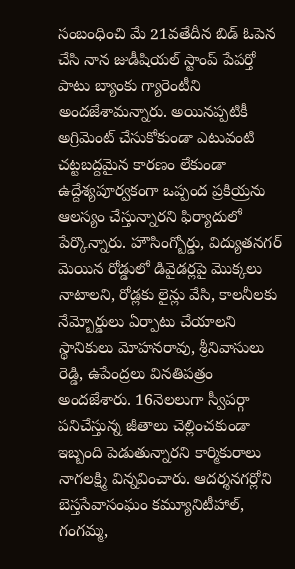సంబంధించి మే 21వతేదీన బిడ్ ఓపెన చేసి నాన జుడీషియల్ స్టాంప్ పేపర్తో పాటు బ్యాంకు గ్యారెంటీని అందజేశామన్నారు. అయినప్పటికీ అగ్రిమెంట్ చేసుకోకుండా ఎటువంటి చట్టబద్దమైన కారణం లేకుండా ఉద్దేశ్యపూర్వకంగా ఒప్పంద ప్రకియ్రను ఆలస్యం చేస్తున్నారని ఫిర్యాదులో పేర్కొన్నారు. హౌసింగ్బోర్డు, విద్యుతనగర్ మెయిన రోడ్డులో డివైడర్లపై మొక్కలు నాటాలని, రోడ్లకు లైన్లు వేసి, కాలనీలకు నేమ్బోర్డులు ఏర్పాటు చేయాలని స్థానికులు మోహనరావు, శ్రీనివాసులు రెడ్డి, ఉపేంద్రలు వినతిపత్రం అందజేశారు. 16నెలలుగా స్వీపర్గా పనిచేస్తున్న జీతాలు చెల్లించకుండా ఇబ్బంది పెడుతున్నారని కార్మికురాలు నాగలక్ష్మి విన్నవించారు. ఆదర్శనగర్లోని బెస్తసేవాసంఘం కమ్యూనిటీహాల్, గంగమ్మ,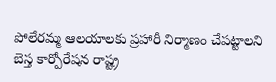పోలేరమ్మ ఆలయాలకు ప్రహారీ నిర్మాణం చేపట్టాలని బెస్త కార్పోరేషన రాష్ట్ర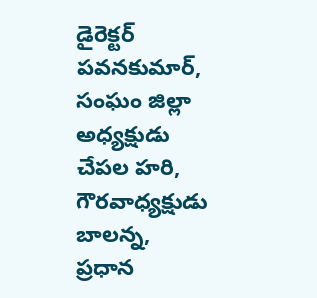డైరెక్టర్ పవనకుమార్, సంఘం జిల్లా అధ్యక్షుడు చేపల హరి, గౌరవాధ్యక్షుడు బాలన్న, ప్రధాన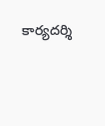కార్యదర్శి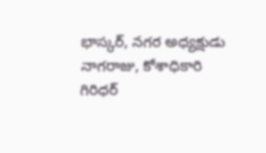భాస్కర్, నగర అధ్యక్షుడు నాగరాజు, కోశాధికారి గిరిధర్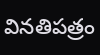వినతిపత్రం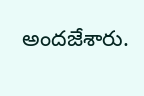అందజేశారు.